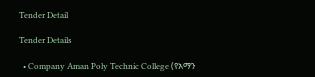Tender Detail

Tender Details

  • Company Aman Poly Technic College (የአማን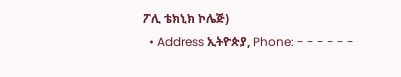ፖሊ ቴክኒክ ኮሌጅ)
  • Address ኢትዮጵያ, Phone: - - - - - -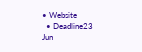• Website
  • Deadline23 Jun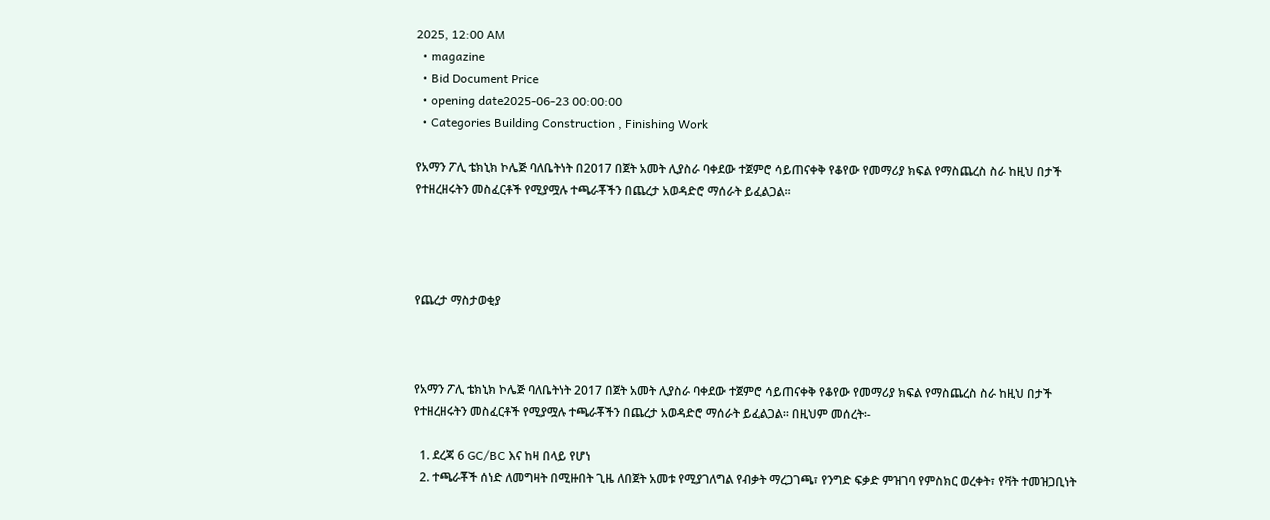2025, 12:00 AM
  • magazine
  • Bid Document Price
  • opening date2025-06-23 00:00:00
  • Categories Building Construction , Finishing Work

የአማን ፖሊ ቴክኒክ ኮሌጅ ባለቤትነት በ2017 በጀት አመት ሊያስራ ባቀደው ተጀምሮ ሳይጠናቀቅ የቆየው የመማሪያ ክፍል የማስጨረስ ስራ ከዚህ በታች የተዘረዘሩትን መስፈርቶች የሚያሟሉ ተጫራቾችን በጨረታ አወዳድሮ ማሰራት ይፈልጋል፡፡




የጨረታ ማስታወቂያ



የአማን ፖሊ ቴክኒክ ኮሌጅ ባለቤትነት 2017 በጀት አመት ሊያስራ ባቀደው ተጀምሮ ሳይጠናቀቅ የቆየው የመማሪያ ክፍል የማስጨረስ ስራ ከዚህ በታች የተዘረዘሩትን መስፈርቶች የሚያሟሉ ተጫራቾችን በጨረታ አወዳድሮ ማሰራት ይፈልጋል፡፡ በዚህም መሰረት፡-

  1. ደረጃ 6 GC/BC እና ከዛ በላይ የሆነ
  2. ተጫራቾች ሰነድ ለመግዛት በሚዙበት ጊዜ ለበጀት አመቱ የሚያገለግል የብቃት ማረጋገጫ፣ የንግድ ፍቃድ ምዝገባ የምስክር ወረቀት፣ የቫት ተመዝጋቢነት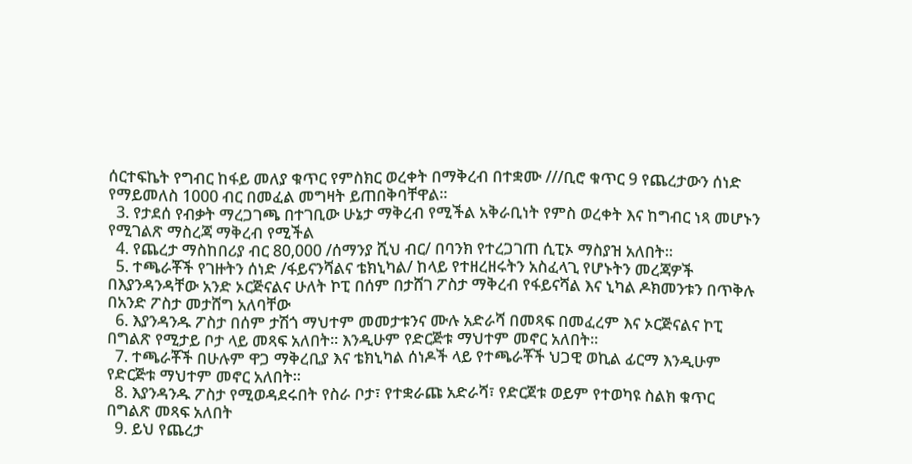ሰርተፍኬት የግብር ከፋይ መለያ ቁጥር የምስክር ወረቀት በማቅረብ በተቋሙ ///ቢሮ ቁጥር 9 የጨረታውን ሰነድ የማይመለስ 1000 ብር በመፈል መግዛት ይጠበቅባቸዋል፡፡
  3. የታደሰ የብቃት ማረጋገጫ በተገቢው ሁኔታ ማቅረብ የሚችል አቅራቢነት የምስ ወረቀት እና ከግብር ነጻ መሆኑን የሚገልጽ ማስረጃ ማቅረብ የሚችል
  4. የጨረታ ማስከበሪያ ብር 80,000 /ሰማንያ ሺህ ብር/ በባንክ የተረጋገጠ ሲፒኦ ማስያዝ አለበት፡፡
  5. ተጫራቾች የገዙትን ሰነድ /ፋይናንሻልና ቴክኒካል/ ከላይ የተዘረዘሩትን አስፈላጊ የሆኑትን መረጃዎች በእያንዳንዳቸው አንድ ኦርጅናልና ሁለት ኮፒ በሰም በታሸገ ፖስታ ማቅረብ የፋይናሻል እና ኒካል ዶክመንቱን በጥቅሉ በአንድ ፖስታ መታሸግ አለባቸው
  6. እያንዳንዱ ፖስታ በሰም ታሽጎ ማህተም መመታቱንና ሙሉ አድራሻ በመጻፍ በመፈረም እና ኦርጅናልና ኮፒ በግልጽ የሚታይ ቦታ ላይ መጻፍ አለበት፡፡ እንዲሁም የድርጅቱ ማህተም መኖር አለበት፡፡
  7. ተጫራቾች በሁሉም ዋጋ ማቅረቢያ እና ቴክኒካል ሰነዶች ላይ የተጫራቾች ህጋዊ ወኪል ፊርማ እንዲሁም የድርጅቱ ማህተም መኖር አለበት፡፡
  8. እያንዳንዱ ፖስታ የሚወዳደሩበት የስራ ቦታ፣ የተቋራጩ አድራሻ፣ የድርጀቱ ወይም የተወካዩ ስልክ ቁጥር በግልጽ መጻፍ አለበት
  9. ይህ የጨረታ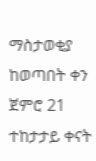ማስታወቂያ ከወጣበት ቀን ጀምሮ 21 ተከታታይ ቀናት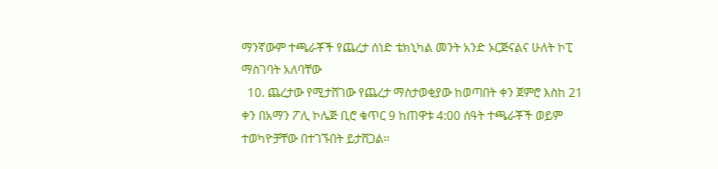ማንኛውም ተጫራቾች የጨረታ ሰነድ ቴክኒካል መንት አንድ ኦርጅናልና ሁለት ኮፒ ማስገባት አለባቸው
  10. ጨረታው የሚታሸገው የጨረታ ማስታወቂያው ከወጣበት ቀን ጀምሮ እስከ 21 ቀን በአማን ፖሊ ኮሌጅ ቢሮ ቁጥር 9 ከጠዋቱ 4:00 ሰዓት ተጫራቾች ወይም ተወካዮቻቸው በተገኙበት ይታሸጋል፡፡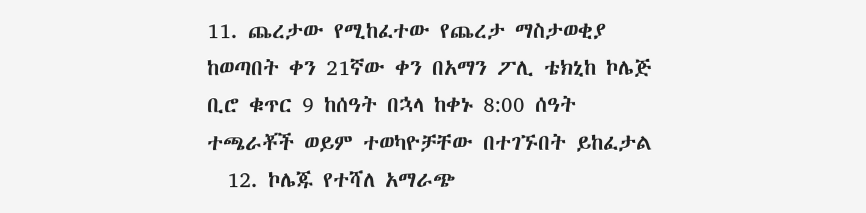11. ጨረታው የሚከፈተው የጨረታ ማስታወቂያ ከወጣበት ቀን 21ኛው ቀን በአማን ፖሊ ቴክኒከ ኮሌጅ ቢሮ ቁጥር 9 ከሰዓት በኋላ ከቀኑ 8:00 ሰዓት ተጫራቾች ወይም ተወካዮቻቸው በተገኙበት ይከፈታል
  12. ኮሌጁ የተሻለ አማራጭ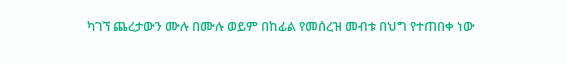ካገኘ ጨረታውን ሙሉ በሙሉ ወይም በከፊል የመሰረዝ መብቱ በህግ የተጠበቀ ነው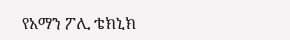የአማን ፖሊ ቴክኒክ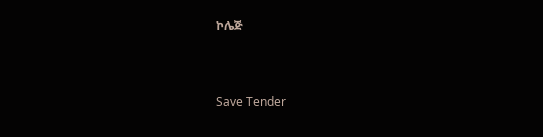ኮሌጅ



Save Tender